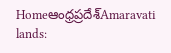Homeఆంధ్రప్రదేశ్‌Amaravati lands: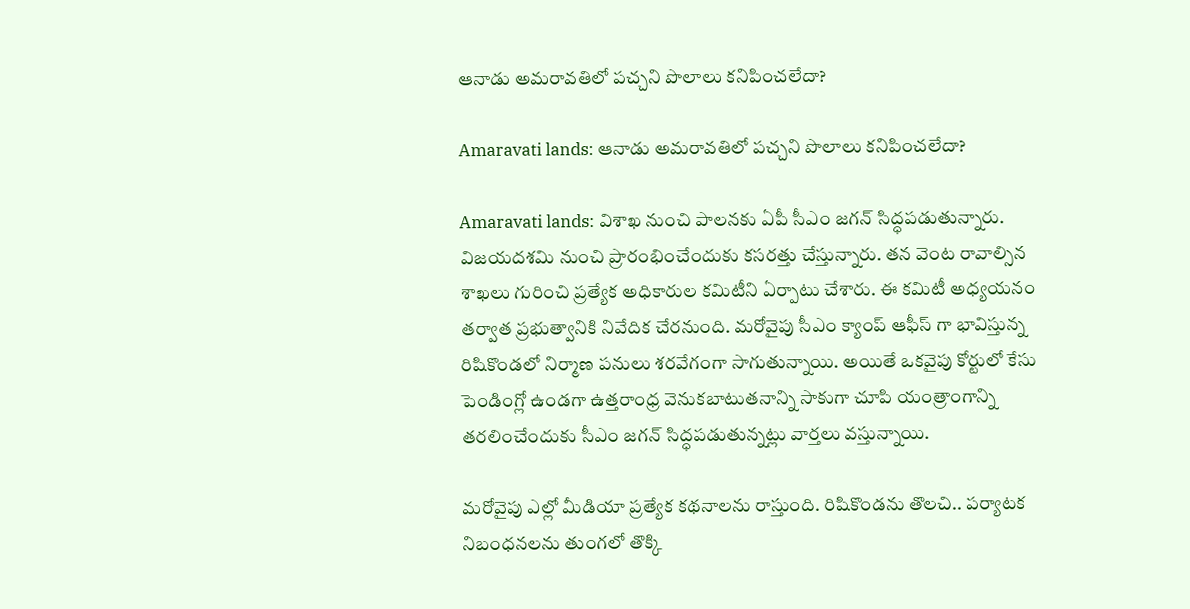ఆనాడు అమరావతిలో పచ్చని పొలాలు కనిపించలేదా?

Amaravati lands: ఆనాడు అమరావతిలో పచ్చని పొలాలు కనిపించలేదా?

Amaravati lands: విశాఖ నుంచి పాలనకు ఏపీ సీఎం జగన్ సిద్ధపడుతున్నారు. విజయదశమి నుంచి ప్రారంభించేందుకు కసరత్తు చేస్తున్నారు. తన వెంట రావాల్సిన శాఖలు గురించి ప్రత్యేక అధికారుల కమిటీని ఏర్పాటు చేశారు. ఈ కమిటీ అధ్యయనం తర్వాత ప్రభుత్వానికి నివేదిక చేరనుంది. మరోవైపు సీఎం క్యాంప్ ఆఫీస్ గా భావిస్తున్న రిషికొండలో నిర్మాణ పనులు శరవేగంగా సాగుతున్నాయి. అయితే ఒకవైపు కోర్టులో కేసు పెండింగ్లో ఉండగా ఉత్తరాంధ్ర వెనుకబాటుతనాన్ని సాకుగా చూపి యంత్రాంగాన్ని తరలించేందుకు సీఎం జగన్ సిద్ధపడుతున్నట్లు వార్తలు వస్తున్నాయి.

మరోవైపు ఎల్లో మీడియా ప్రత్యేక కథనాలను రాస్తుంది. రిషికొండను తొలచి.. పర్యాటక నిబంధనలను తుంగలో తొక్కి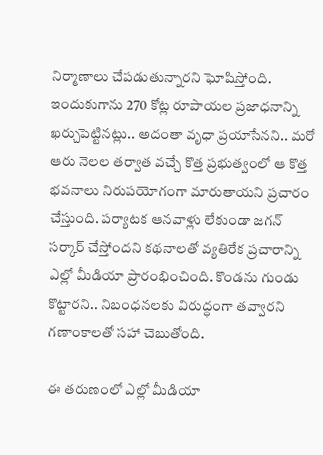నిర్మాణాలు చేపడుతున్నారని ఘోషిస్తోంది. ఇందుకుగాను 270 కోట్ల రూపాయల ప్రజాధనాన్ని ఖర్చుపెట్టినట్లు.. అదంతా వృధా ప్రయాసేనని.. మరో ఆరు నెలల తర్వాత వచ్చే కొత్త ప్రభుత్వంలో ఆ కొత్త భవనాలు నిరుపయోగంగా మారుతాయని ప్రచారం చేస్తుంది. పర్యాటక ఆనవాళ్లు లేకుండా జగన్ సర్కార్ చేస్తోందని కథనాలతో వ్యతిరేక ప్రచారాన్ని ఎల్లో మీడియా ప్రారంభించింది. కొండను గుండు కొట్టారని.. నిబంధనలకు విరుద్ధంగా తవ్వారని గణాంకాలతో సహా చెబుతోంది.

ఈ తరుణంలో ఎల్లో మీడియా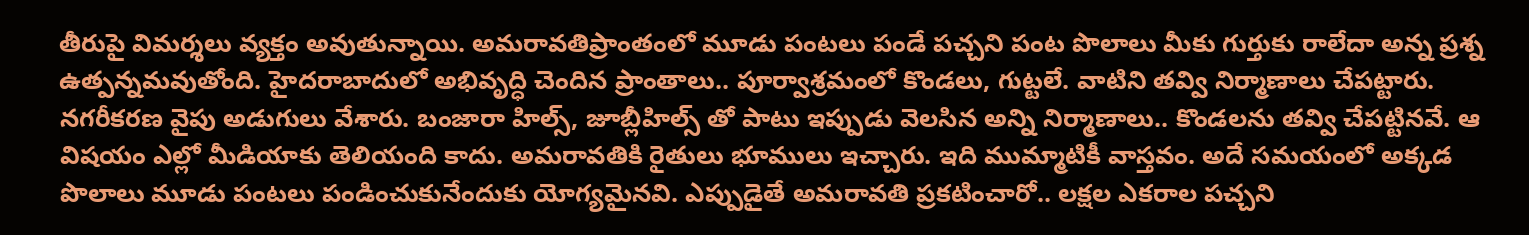తీరుపై విమర్శలు వ్యక్తం అవుతున్నాయి. అమరావతిప్రాంతంలో మూడు పంటలు పండే పచ్చని పంట పొలాలు మీకు గుర్తుకు రాలేదా అన్న ప్రశ్న ఉత్పన్నమవుతోంది. హైదరాబాదులో అభివృద్ధి చెందిన ప్రాంతాలు.. పూర్వాశ్రమంలో కొండలు, గుట్టలే. వాటిని తవ్వి నిర్మాణాలు చేపట్టారు. నగరీకరణ వైపు అడుగులు వేశారు. బంజారా హిల్స్, జూబ్లీహిల్స్ తో పాటు ఇప్పుడు వెలసిన అన్ని నిర్మాణాలు.. కొండలను తవ్వి చేపట్టినవే. ఆ విషయం ఎల్లో మీడియాకు తెలియంది కాదు. అమరావతికి రైతులు భూములు ఇచ్చారు. ఇది ముమ్మాటికీ వాస్తవం. అదే సమయంలో అక్కడ పొలాలు మూడు పంటలు పండించుకునేందుకు యోగ్యమైనవి. ఎప్పుడైతే అమరావతి ప్రకటించారో.. లక్షల ఎకరాల పచ్చని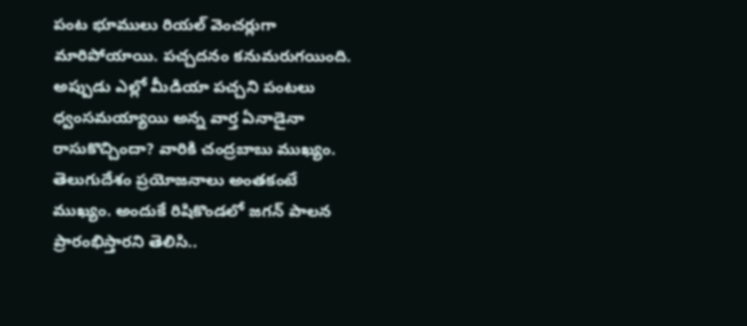పంట భూములు రియల్ వెంచర్లుగా మారిపోయాయి. పచ్చదనం కనుమరుగయింది. అప్పుడు ఎల్లో మీడియా పచ్చని పంటలు ధ్వంసమయ్యాయి అన్న వార్త ఏనాడైనా రాసుకొచ్చిందా? వారికి చంద్రబాబు ముఖ్యం. తెలుగుదేశం ప్రయోజనాలు అంతకంటే ముఖ్యం. అందుకే రిషికొండలో జగన్ పాలన ప్రారంభిస్తారని తెలిసి..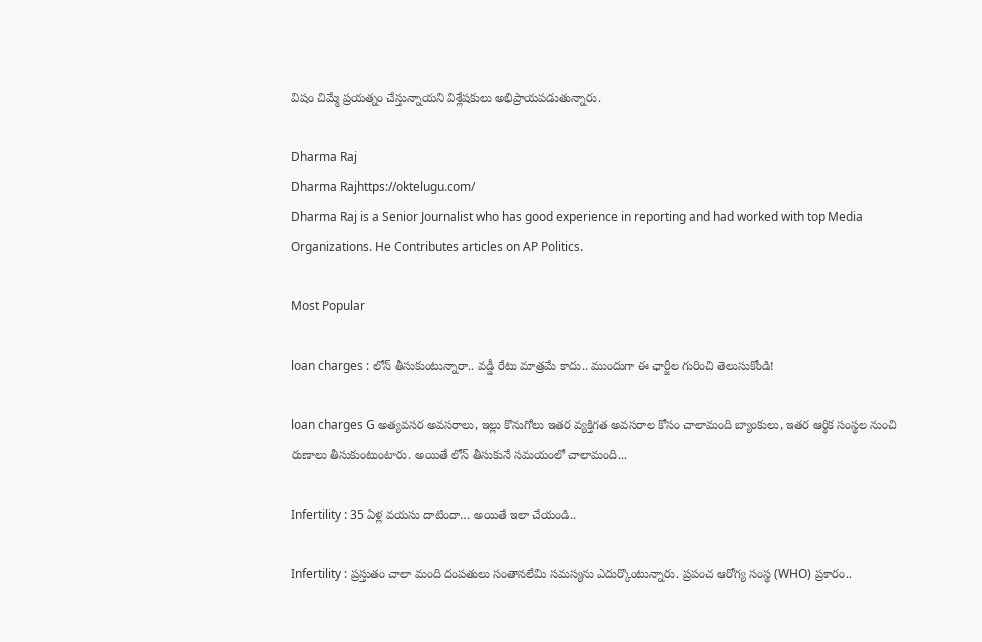విషం చిమ్మే ప్రయత్నం చేస్తున్నాయని విశ్లేషకులు అభిప్రాయపడుతున్నారు.

Dharma Raj
Dharma Rajhttps://oktelugu.com/
Dharma Raj is a Senior Journalist who has good experience in reporting and had worked with top Media Organizations. He Contributes articles on AP Politics.

Most Popular

loan charges : లోన్ తీసుకుంటున్నారా.. వడ్డీ రేటు మాత్రమే కాదు.. ముందుగా ఈ ఛార్జీల గురించి తెలుసుకోండి!

loan charges G అత్యవసర అవసరాలు, ఇల్లు కొనుగోలు ఇతర వ్యక్తిగత అవసరాల కోసం చాలామంది బ్యాంకులు, ఇతర ఆర్థిక సంస్థల నుంచి రుణాలు తీసుకుంటుంటారు. అయితే లోన్ తీసుకునే సమయంలో చాలామంది...

Infertility : 35 ఏళ్ల వయసు దాటిందా… అయితే ఇలా చేయండి..

Infertility : ప్రస్తుతం చాలా మంది దంపతులు సంతానలేమి సమస్యను ఎదుర్కొంటున్నారు. ప్రపంచ ఆరోగ్య సంస్థ (WHO) ప్రకారం..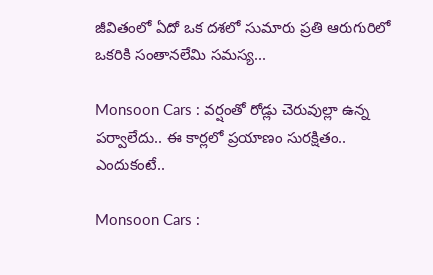జీవితంలో ఏదో ఒక దశలో సుమారు ప్రతి ఆరుగురిలో ఒకరికి సంతానలేమి సమస్య...

Monsoon Cars : వర్షంతో రోడ్లు చెరువుల్లా ఉన్న పర్వాలేదు.. ఈ కార్లలో ప్రయాణం సురక్షితం.. ఎందుకంటే..

Monsoon Cars :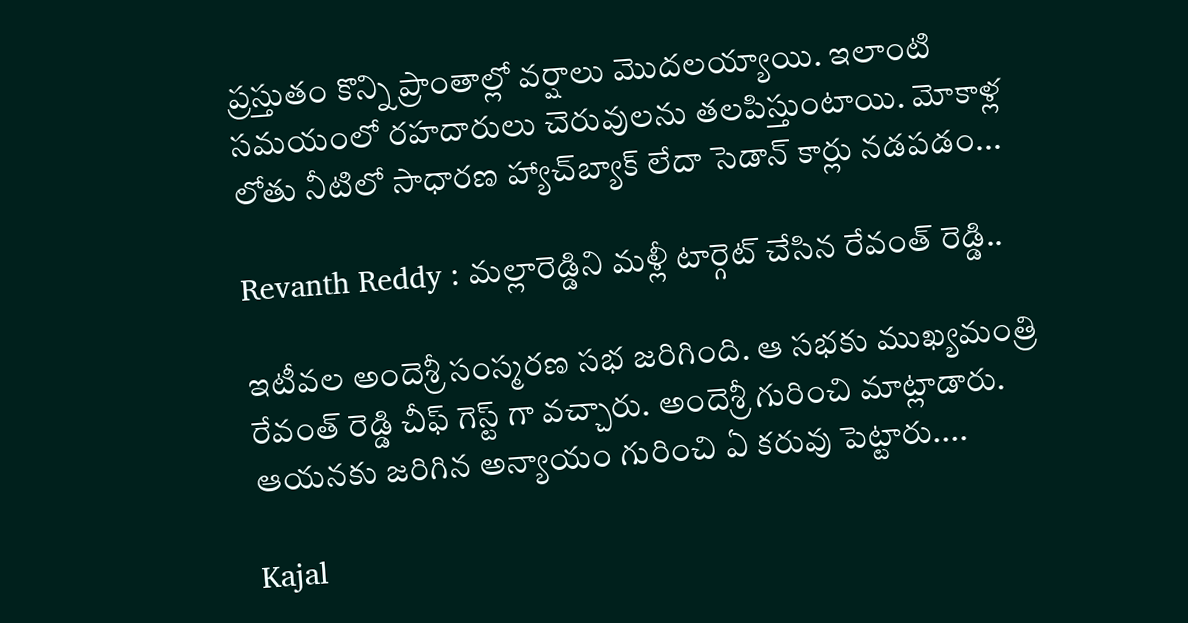ప్రస్తుతం కొన్ని ప్రాంతాల్లో వర్షాలు మొదలయ్యాయి. ఇలాంటి సమయంలో రహదారులు చెరువులను తలపిస్తుంటాయి. మోకాళ్ల లోతు నీటిలో సాధారణ హ్యాచ్‌బ్యాక్ లేదా సెడాన్ కార్లు నడపడం...

Revanth Reddy : మల్లారెడ్డిని మళ్లీ టార్గెట్ చేసిన రేవంత్ రెడ్డి..

ఇటీవల అందెశ్రీ సంస్మరణ సభ జరిగింది. ఆ సభకు ముఖ్యమంత్రి రేవంత్ రెడ్డి చీఫ్ గెస్ట్ గా వచ్చారు. అందెశ్రీ గురించి మాట్లాడారు. ఆయనకు జరిగిన అన్యాయం గురించి ఏ కరువు పెట్టారు....

Kajal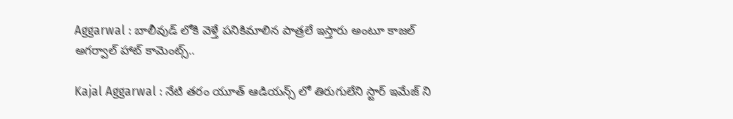Aggarwal : బాలీవుడ్ లోకి వెళ్తే పనికిమాలిన పాత్రలే ఇస్తారు అంటూ కాజల్ అగర్వాల్ హాట్ కామెంట్స్..

Kajal Aggarwal : నేటి తరం యూత్ ఆడియన్స్ లో తిరుగులేని స్టార్ ఇమేజ్ ని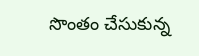సొంతం చేసుకున్న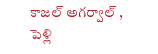కాజల్ అగర్వాల్ , పెళ్లి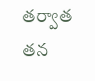తర్వాత తన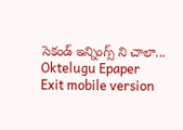సెకండ్ ఇన్నింగ్స్ ని చాలా...
Oktelugu Epaper
Exit mobile version